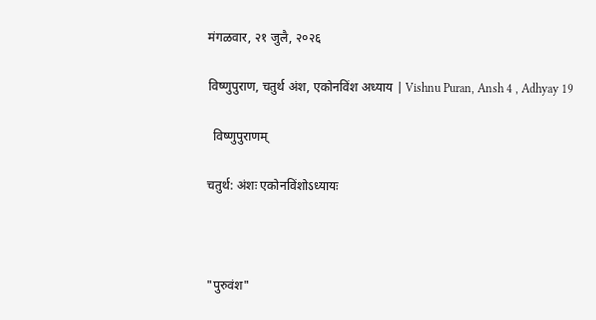मंगळवार, २१ जुलै, २०२६

विष्णुपुराण, चतुर्थ अंश, एकोनविंश अध्याय | Vishnu Puran, Ansh 4 , Adhyay 19

  विष्णुपुराणम्

चतुर्थ: अंशः एकोनविंशोऽध्यायः



"पुरुवंश"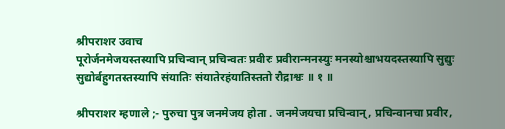श्रीपराशर उवाच
पूरोर्जनमेजयस्तस्यापि प्रचिन्वान् प्रचिन्वतः प्रवीरः प्रवीरान्मनस्युः मनस्योश्चाभयदस्तस्यापि सुद्युः सुद्योर्बहुगतस्तस्यापि संयातिः संयातेरहंयातिस्ततो रौद्राश्वः ॥ १ ॥

श्रीपराशर म्हणाले ;- पुरुचा पुत्र जनमेजय होता . जनमेजयचा प्रचिन्वान्, प्रचिन्वानचा प्रवीर,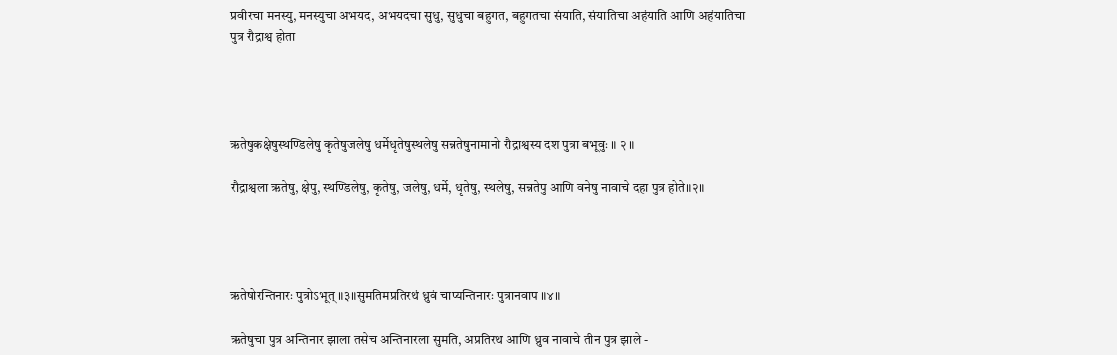प्रवीरचा मनस्यु, मनस्युचा अभयद, अभयदचा सुधु, सुधुचा बहुगत, बहुगतचा संयाति, संयातिचा अहंयाति आणि अहंयातिचा पुत्र रौद्राश्व होता




ऋतेषुकक्षेषुस्थण्डिलेषु कृतेषुजलेषु धर्मेधृतेषुस्थलेषु सन्नतेषुनामानो रौद्राश्वस्य दश पुत्रा बभूवुः ॥ २ ॥

रौद्राश्वला ऋतेषु, क्षेपु, स्थण्डिलेषु, कृतेषु, जलेषु, धर्मे, धृतेषु, स्थलेषु, सन्नतेपु आणि वनेषु नावाचे दहा पुत्र होते॥२॥




ऋतेषोरन्तिनारः पुत्रोऽभूत् ॥३॥सुमतिमप्रतिरथं ध्रुवं चाप्यन्तिनारः पुत्रानवाप ॥४॥

ऋतेषुचा पुत्र अन्तिनार झाला तसेच अन्तिनारला सुमति, अप्रतिरथ आणि ध्रुव नावाचे तीन पुत्र झाले -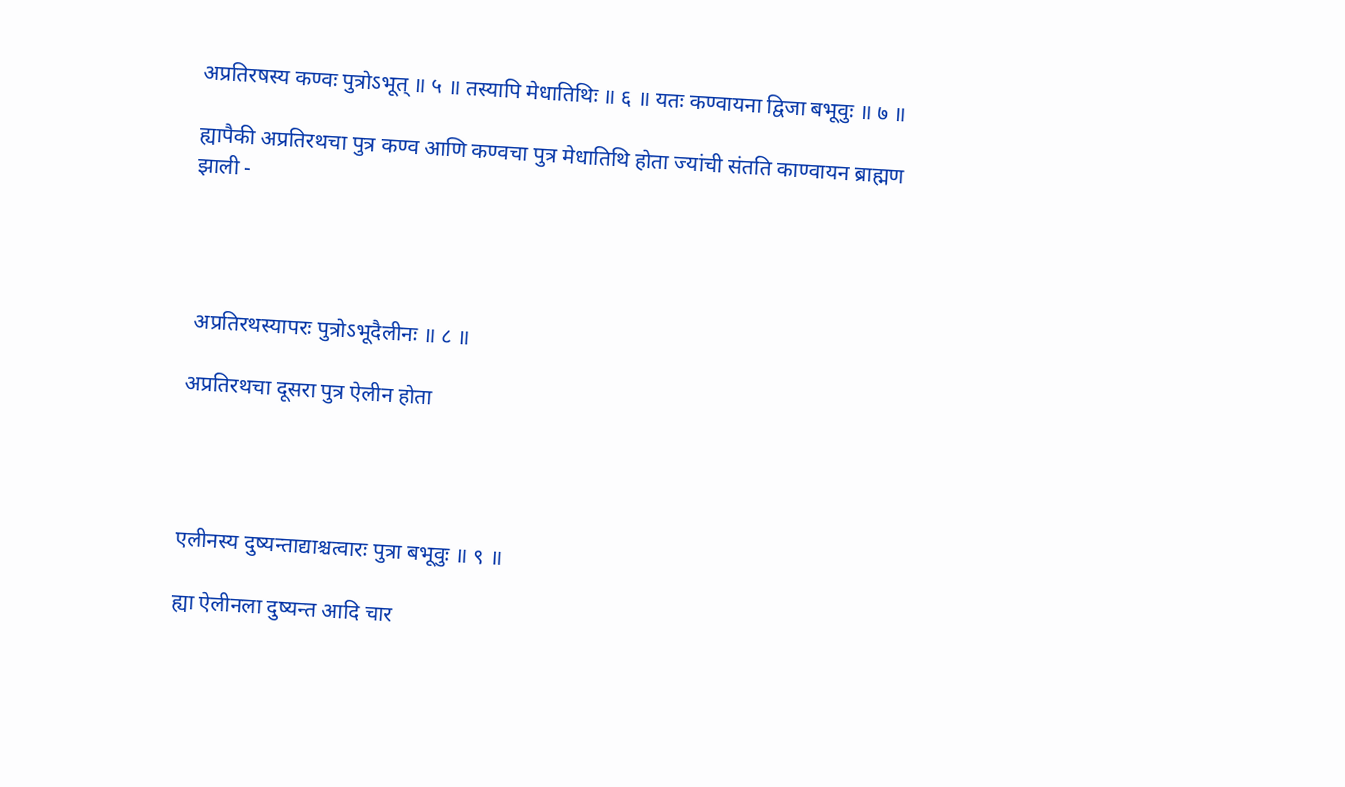अप्रतिरषस्य कण्वः पुत्रोऽभूत् ॥ ५ ॥ तस्यापि मेधातिथिः ॥ ६ ॥ यतः कण्वायना द्विजा बभूवुः ॥ ७ ॥

ह्यापैकी अप्रतिरथचा पुत्र कण्व आणि कण्वचा पुत्र मेधातिथि होता ज्यांची संतति काण्वायन ब्राह्मण झाली -




 अप्रतिरथस्यापरः पुत्रोऽभूदैलीनः ॥ ८ ॥

अप्रतिरथचा दूसरा पुत्र ऐलीन होता




एलीनस्य दुष्यन्ताद्याश्चत्वारः पुत्रा बभूवुः ॥ ९ ॥

ह्या ऐलीनला दुष्यन्त आदि चार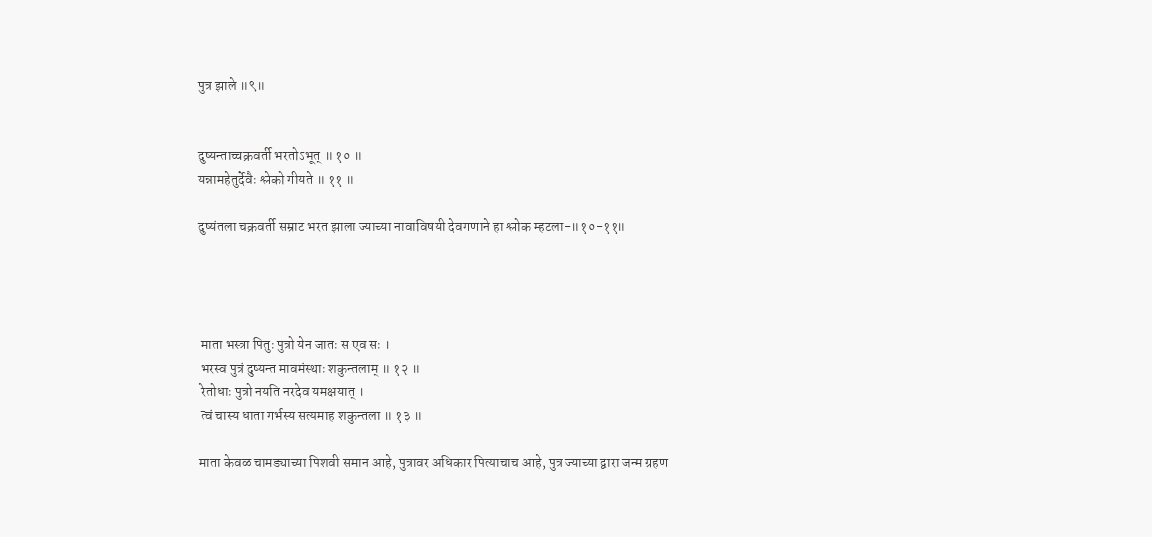पुत्र झाले ॥९॥


दुष्यन्ताच्चक्रवर्ती भरतोऽभूत् ॥ १० ॥
यन्नामहेतुर्देवैः श्लेको गीयते ॥ ११ ॥

दुष्यंतला चक्रवर्ती सम्राट भरत झाला ज्याच्या नावाविषयी देवगणाने हा श्लोक म्हटला-॥१०-११॥




 माता भस्त्रा पितुः पुत्रो येन जातः स एव सः ।
 भरस्व पुत्रं दुष्यन्त मावमंस्थाः शकुन्तलाम् ॥ १२ ॥
 रेतोधाः पुत्रो नयति नरदेव यमक्षयात् ।
 त्वं चास्य धाता गर्भस्य सत्यमाह शकुन्तला ॥ १३ ॥

माता केवळ चामड्याच्या पिशवी समान आहे, पुत्रावर अधिकार पित्याचाच आहे, पुत्र ज्याच्या द्वारा जन्म ग्रहण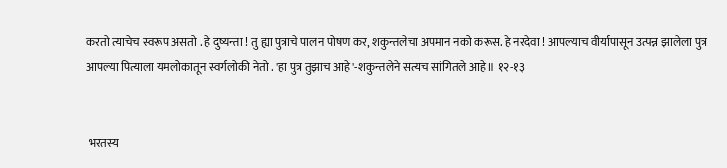करतो त्याचेच स्वरूप असतो . हे दुष्यन्ता ! तु ह्या पुत्राचे पालन पोषण कर, शकुन्तलेचा अपमान नको करूस. हे नरदेवा ! आपल्याच वीर्यापासून उत्पन्न झालेला पुत्र आपल्या पित्याला यमलोकातून स्वर्गलोकी नेतो . 'हा पुत्र तुझाच आहे'-शकुन्तलेने सत्यच सांगितले आहे॥ १२-१३


 भरतस्य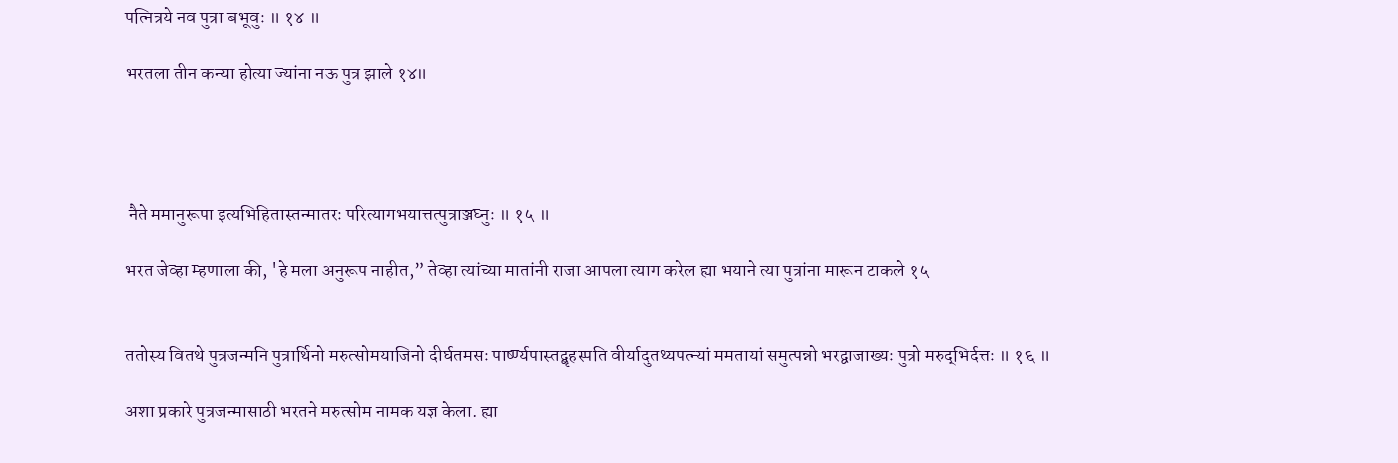पत्‍नित्रये नव पुत्रा बभूवुः ॥ १४ ॥

भरतला तीन कन्या होत्या ज्यांना नऊ पुत्र झाले १४॥




 नैते ममानुरूपा इत्यभिहितास्तन्मातरः परित्यागभयात्तत्पुत्राञ्जघ्नुः ॥ १५ ॥

भरत जेव्हा म्हणाला की, 'हे मला अनुरूप नाहीत,” तेव्हा त्यांच्या मातांनी राजा आपला त्याग करेल ह्या भयाने त्या पुत्रांना मारून टाकले १५


ततोस्य वितथे पुत्रजन्मनि पुत्रार्थिनो मरुत्सोमयाजिनो दीर्घतमसः पार्ष्ण्यपास्तद्बृहस्पति वीर्यादुतथ्यपत्‍न्यां ममतायां समुत्पन्नो भरद्वाजाख्यः पुत्रो मरुद्‌‍भिर्दत्तः ॥ १६ ॥

अशा प्रकारे पुत्रजन्मासाठी भरतने मरुत्सोम नामक यज्ञ केला. ह्या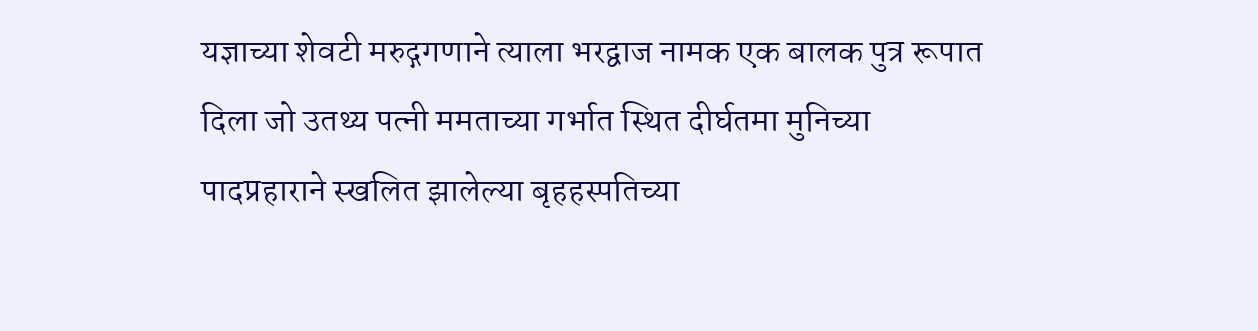यज्ञाच्या शेवटी मरुद्गगणाने त्याला भरद्वाज नामक एक बालक पुत्र रूपात दिला जो उतथ्य पत्नी ममताच्या गर्भात स्थित दीर्घतमा मुनिच्या पादप्रहाराने स्खलित झालेल्या बृहहस्पतिच्या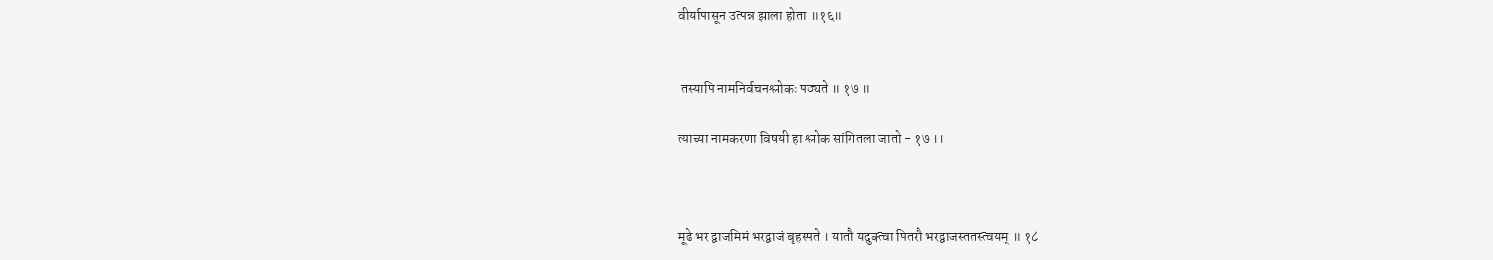वीर्यापासून उत्पन्न झाला होता ॥१६॥


 तस्यापि नामनिर्वचनश्लोकः पठ्यते ॥ १७ ॥

त्याच्या नामकरणा विषयी हा श्लोक सांगितला जातो - १७ ।।



मूढे भर द्वाजमिमं भरद्वाजं बृहस्पते । यातौ यदुक्त्वा पितरौ भरद्वाजस्ततस्त्वयम् ॥ १८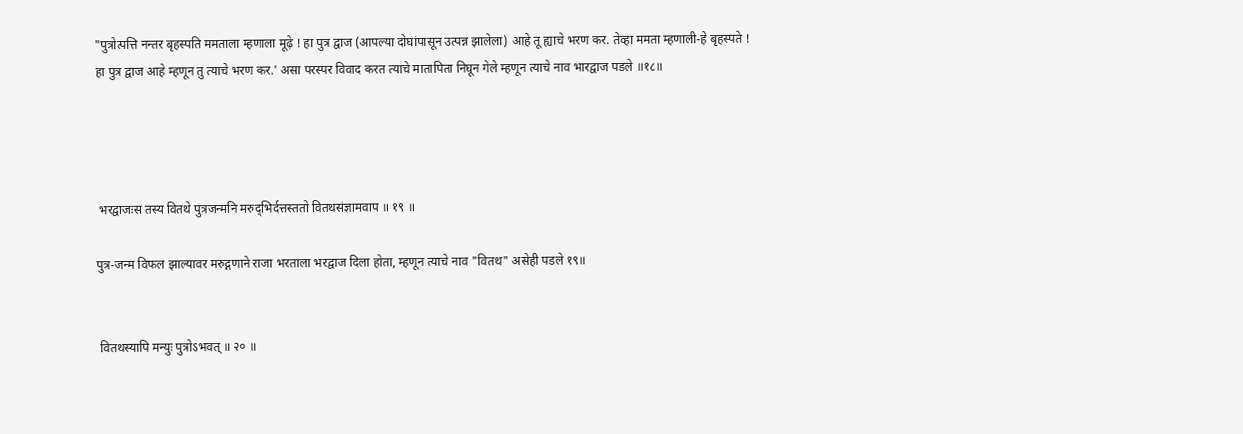"पुत्रोत्पत्ति नन्तर बृहस्पति ममताला म्हणाला मूढ़े ! हा पुत्र द्वाज (आपल्या दोघांपासून उत्पन्न झालेला) आहे तू ह्याचे भरण कर. तेव्हा ममता म्हणाली-हे बृहस्पते ! हा पुत्र द्वाज आहे म्हणून तु त्याचे भरण कर.' असा परस्पर विवाद करत त्याचे मातापिता निघून गेले म्हणून त्याचे नाव भारद्वाज पडले ॥१८॥




 भरद्वाजःस तस्य वितथे पुत्रजन्मनि मरुद्‌‍भिर्दत्तस्ततो वितथसंज्ञामवाप ॥ १९ ॥

पुत्र-जन्म विफल झाल्यावर मरुद्गणाने राजा भरताला भरद्वाज दिला होता, म्हणून त्याचे नाव "वितथ" असेही पडले १९॥


 वितथस्यापि मन्युः पुत्रोऽभवत् ॥ २० ॥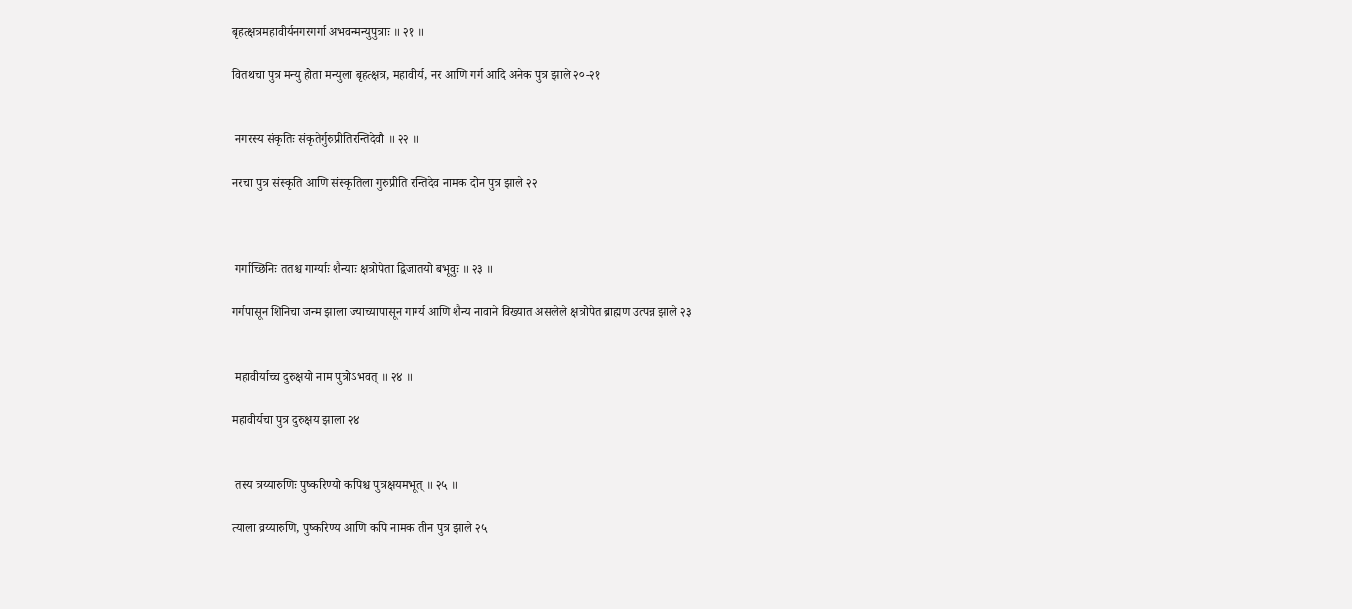बृहत्क्षत्रमहावीर्यनगरगर्गा अभवन्मन्युपुत्राः ॥ २१ ॥

वितथचा पुत्र मन्यु होता मन्युला बृहत्क्षत्र, महावीर्य, नर आणि गर्ग आदि अनेक पुत्र झाले २०-२१


 नगरस्य संकृतिः संकृतेर्गुरुप्रीतिरन्तिदेवौ ॥ २२ ॥

नरचा पुत्र संस्कृति आणि संस्कृतिला गुरुप्रीति रन्तिदेव नामक दोन पुत्र झाले २२



 गर्गाच्छिनिः ततश्च गार्ग्याः शैन्याः क्षत्रोपेता द्विजातयो बभूवुः ॥ २३ ॥

गर्गपासून शिनिचा जन्म झाला ज्याच्यापासून गार्ग्य आणि शैन्य नावाने विख्यात असलेले क्षत्रोपेत ब्राह्मण उत्पन्न झाले २३


 महावीर्याच्च दुरुक्षयो नाम पुत्रोऽभवत् ॥ २४ ॥

महावीर्यचा पुत्र दुरुक्षय झाला २४


 तस्य त्रय्यारुणिः पुष्करिण्यो कपिश्च पुत्रक्षयमभूत् ॥ २५ ॥

त्याला व्रय्यारुणि, पुष्करिण्य आणि कपि नामक तीन पुत्र झाले २५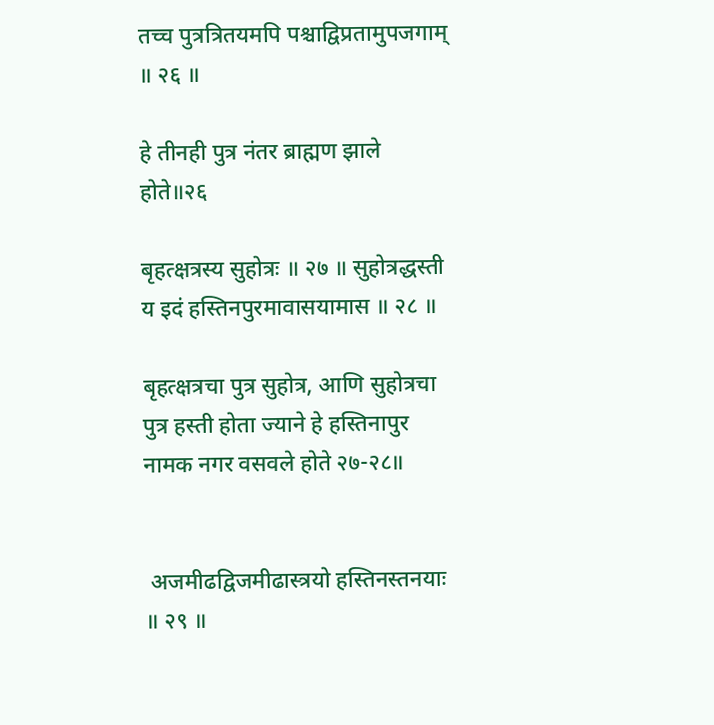तच्च पुत्रत्रितयमपि पश्चाद्विप्रतामुपजगाम् ॥ २६ ॥

हे तीनही पुत्र नंतर ब्राह्मण झाले होते॥२६

बृहत्क्षत्रस्य सुहोत्रः ॥ २७ ॥ सुहोत्रद्धस्ती य इदं हस्तिनपुरमावासयामास ॥ २८ ॥

बृहत्क्षत्रचा पुत्र सुहोत्र, आणि सुहोत्रचा पुत्र हस्ती होता ज्याने हे हस्तिनापुर नामक नगर वसवले होते २७-२८॥


 अजमीढद्विजमीढास्त्रयो हस्तिनस्तनयाः ॥ २९ ॥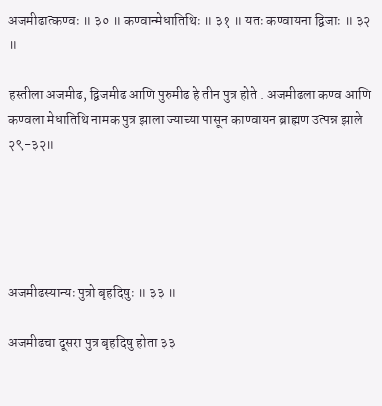अजमीढात्कण्वः ॥ ३० ॥ कण्वान्मेधातिथिः ॥ ३१ ॥ यतः कण्वायना द्विजाः ॥ ३२ ॥

हस्तीला अजमीढ, द्विजमीढ आणि पुरुमीढ हे तीन पुत्र होते . अजमीढला कण्व आणि कण्वला मेधातिथि नामक पुत्र झाला ज्याच्या पासून काण्वायन ब्राह्मण उत्पन्न झाले २९-३२॥





अजमीढस्यान्यः पुत्रो बृहदिषुः ॥ ३३ ॥

अजमीढचा दूसरा पुत्र बृहदिषु होता ३३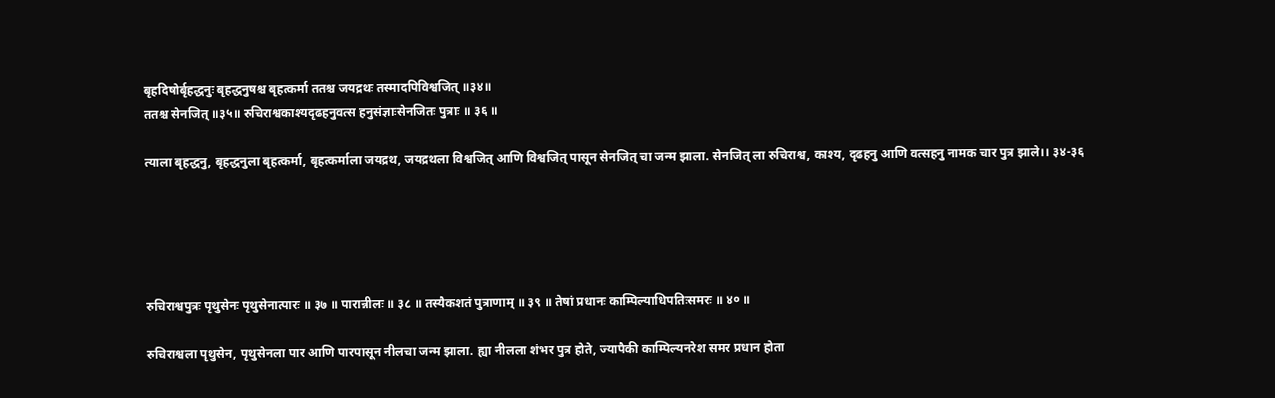बृहदिषोर्बृहद्धनुः बृहद्धनुषश्च बृहत्कर्मा ततश्च जयद्रथः तस्मादपिविश्वजित् ॥३४॥
ततश्च सेनजित् ॥३५॥ रुचिराश्वकाश्यदृढहनुवत्स हनुसंज्ञाःसेनजितः पुत्राः ॥ ३६ ॥

त्याला बृहद्धनु, बृहद्धनुला बृहत्कर्मा, बृहत्कर्माला जयद्रथ, जयद्रथला विश्वजित् आणि विश्वजित् पासून सेनजित् चा जन्म झाला. सेनजित् ला रुचिराश्व, काश्य, दृढहनु आणि वत्सहनु नामक चार पुत्र झाले।। ३४-३६





रुचिराश्वपुत्रः पृथुसेनः पृथुसेनात्पारः ॥ ३७ ॥ पारान्नीलः ॥ ३८ ॥ तस्यैकशतं पुत्राणाम् ॥ ३९ ॥ तेषां प्रधानः काम्पिल्याधिपतिःसमरः ॥ ४० ॥

रुचिराश्वला पृथुसेन, पृथुसेनला पार आणि पारपासून नीलचा जन्म झाला. ह्या नीलला शंभर पुत्र होते, ज्यापैकी काम्पिल्यनरेश समर प्रधान होता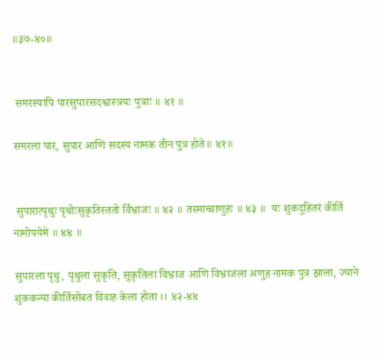॥३७-४०॥


 समरस्यापि पारसुपारसदश्वास्त्रयः पुत्राः ॥ ४१ ॥

समरला पार, सुपार आणि सदस्य नामक तीन पुत्र होते॥ ४१॥


 सुपारात्पृथुः पृथोःसुकृतिस्ततो र्विभ्राजः ॥ ४२ ॥ तस्माच्चाणुहः ॥ ४३ ॥  यः शुकदुहितरं कीर्ति नामोपयेमे ॥ ४४ ॥

सुपारला पृथु, पृथुला सुकृति, सुकृतिला विभ्राज आणि विभ्राजला अणुह नामक पुत्र झाला, ज्याने शुककन्या कीर्तिसोबत विवाह केला होता ।। ४२-४४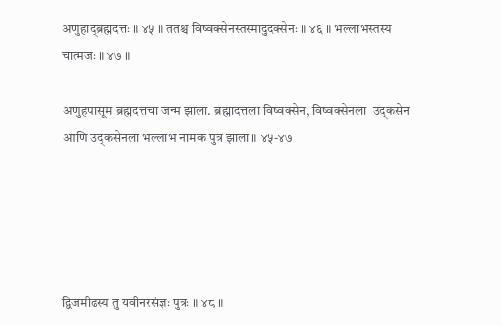अणुहाद्‍ब्रह्मदत्तः ॥ ४५ ॥ ततश्च विष्वक्सेनस्तस्मादुदक्सेनः ॥ ४६ ॥ भल्लाभस्तस्य चात्मजः ॥ ४७ ॥

अणुहपासूम ब्रह्मदत्तचा जन्म झाला. ब्रह्मादत्तला विष्वक्सेन, विष्वक्सेनला  उद्कसेन आणि उद्कसेनला भल्लाभ नामक पुत्र झाला॥ ४५-४७





द्विजमीढस्य तु यवीनरसंज्ञः पुत्रः ॥ ४८ ॥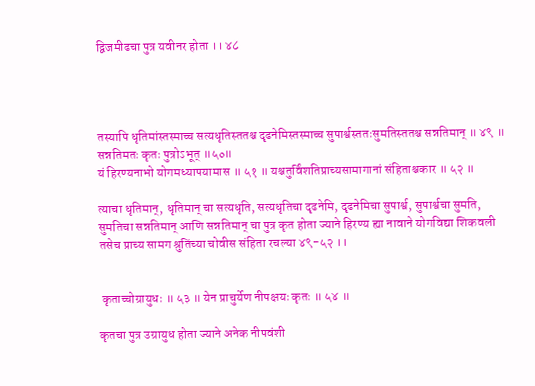द्विजमीढचा पुत्र यवीनर होता ।। ४८




तस्यापि धृतिमांस्तस्माच्च सत्यधृतिस्ततश्च दृढनेमिस्तस्माच्च सुपार्श्वस्ततःसुमतिस्ततश्च सन्नतिमान् ॥ ४९ ॥ सन्नतिमतः कृतः पुत्रोऽभूत् ॥५०॥
यं हिरण्यनाभो योगमध्यापयामास ॥ ५१ ॥ यश्चतुर्विंशतिप्राच्यसामागानां संहिताश्चकार ॥ ५२ ॥

त्याचा धृतिमान्, धृतिमान् चा सत्यधृति, सत्यधृतिचा दृढनेमि, दृढनेमिचा सुपार्श्व, सुपार्श्वचा सुमति, सुमतिचा सन्नतिमान् आणि सन्नतिमान् चा पुत्र कृत होता ज्याने हिरण्य ह्या नावाने योगविद्या शिकवली तसेच प्राच्य सामग श्रुतिंच्या चोवीस संहिता रचल्या ४९-५२ ।।


 कृताच्चोग्रायुधः ॥ ५३ ॥ येन प्राचुर्येण नीपक्षयः कृतः ॥ ५४ ॥

कृतचा पुत्र उग्रायुध होता ज्याने अनेक नीपवंशी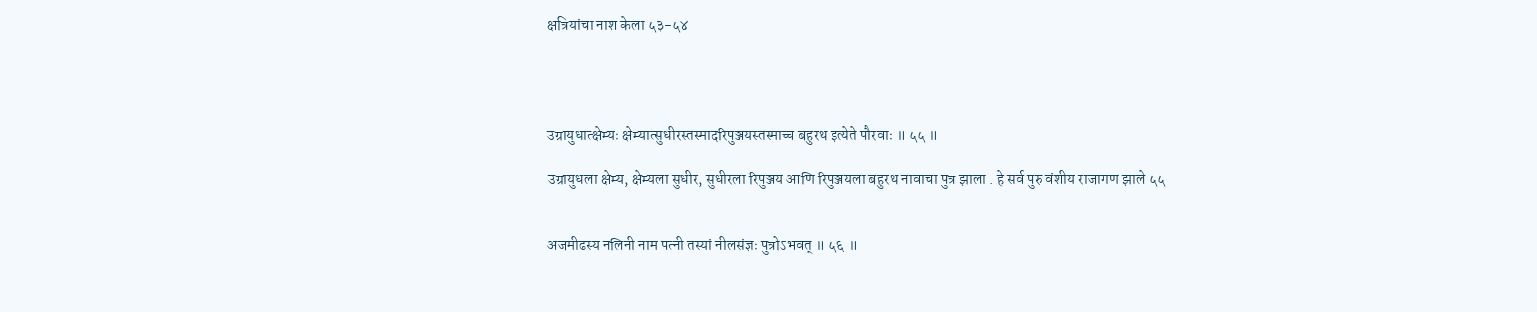क्षत्रियांचा नाश केला ५३-५४




उग्रायुधात्क्षेम्यः क्षेम्यात्सुधीरस्तस्माद‍रिपुञ्जयस्तस्माच्च बहुरथ इत्येते पौरवाः ॥ ५५ ॥

उग्रायुधला क्षेम्य, क्षेम्यला सुधीर, सुधीरला रिपुञ्जय आणि रिपुञ्जयला बहुरथ नावाचा पुत्र झाला . हे सर्व पुरु वंशीय राजागण झाले ५५


अजमीढस्य नलिनी नाम पत्‍नी तस्यां नीलसंज्ञः पुत्रोऽभवत् ॥ ५६ ॥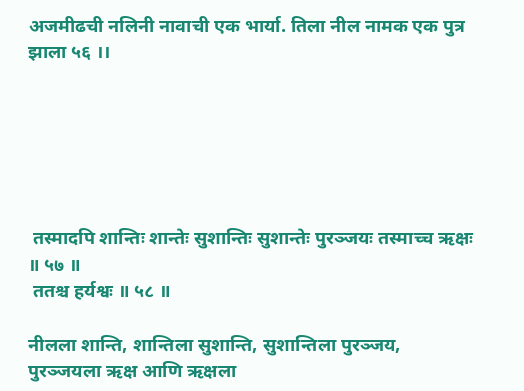अजमीढची नलिनी नावाची एक भार्या. तिला नील नामक एक पुत्र झाला ५६ ।।






 तस्मादपि शान्तिः शान्तेः सुशान्तिः सुशान्तेः पुरञ्जयः तस्माच्च ऋक्षः ॥ ५७ ॥
 ततश्च हर्यश्वः ॥ ५८ ॥

नीलला शान्ति, शान्तिला सुशान्ति, सुशान्तिला पुरञ्जय, पुरञ्जयला ऋक्ष आणि ऋक्षला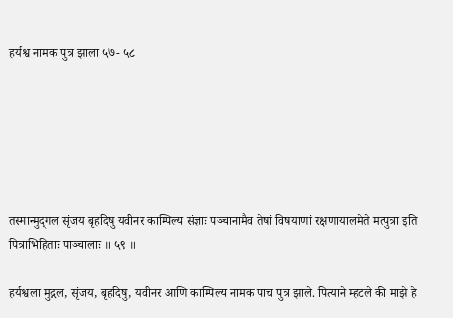हर्यश्व नामक पुत्र झाला ५७- ५८






तस्मान्मुद्‍गल सृंजय बृहदिषु यवीनर काम्पिल्य संज्ञाः पञ्चानामैव तेषां विषयाणां रक्षणायालमेते मत्पुत्रा इति पित्राभिहिताः पाञ्चालाः ॥ ५९ ॥

हर्यश्वला मुद्गल, सृंजय, बृहदिषु, यवीनर आणि काम्पिल्य नामक पाच पुत्र झाले. पित्याने म्हटले की माझे हे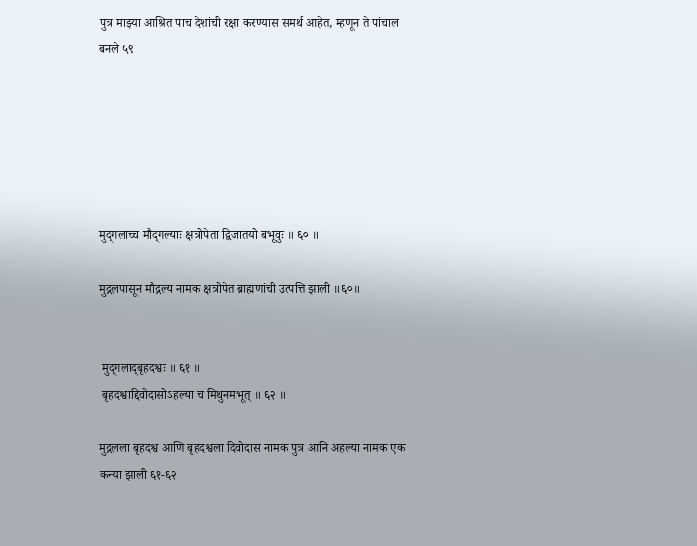पुत्र माझ्या आश्रित पाच देशांची रक्षा करण्यास समर्थ आहेत, म्हणून ते पांचाल बनले ५९






मुद्‌गलाच्च मौद्‍गल्याः क्षत्रोपेता द्विजातयो बभूवुः ॥ ६० ॥

मुद्गलपासून मौद्गल्य नामक क्षत्रोपेत ब्राह्मणांची उत्पत्ति झाली ॥६०॥


 मुद्‍गलाद्‌बृहदश्वः ॥ ६१ ॥
 बृहदश्वाद्दिवोदासोऽहल्या च मिथुनमभूत् ॥ ६२ ॥

मुद्गलला बृहदश्व आणि बृहदश्वला दिवोदास नामक पुत्र आनि अहल्या नामक एक कन्या झाली ६१-६२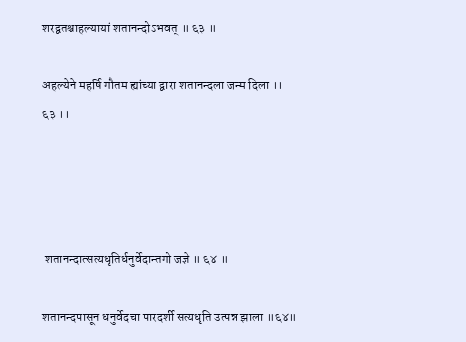शरद्वतश्चाहल्यायां शतानन्दोऽभवत् ॥ ६३ ॥

अहल्येने महर्षि गौतम ह्यांच्या द्वारा शतानन्दला जन्म दिला ।। ६३ ।।




 शतानन्दात्सत्यधृतिर्धनुर्वेदान्तगो जज्ञे ॥ ६४ ॥

शतानन्दपासून धनुर्वेदचा पारदर्शी सत्यधृति उत्पन्न झाला ॥६४॥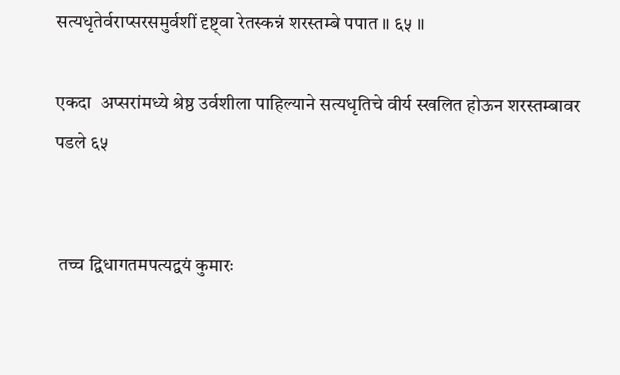सत्यधृतेर्वराप्सरसमुर्वशीं दृष्ट्‍वा रेतस्कन्नं शरस्तम्बे पपात ॥ ६५ ॥

एकदा  अप्सरांमध्ये श्रेष्ठ उर्वशीला पाहिल्याने सत्यधृतिचे वीर्य स्खलित होऊन शरस्तम्बावर पडले ६५


 तच्च द्विधागतमपत्यद्वयं कुमारः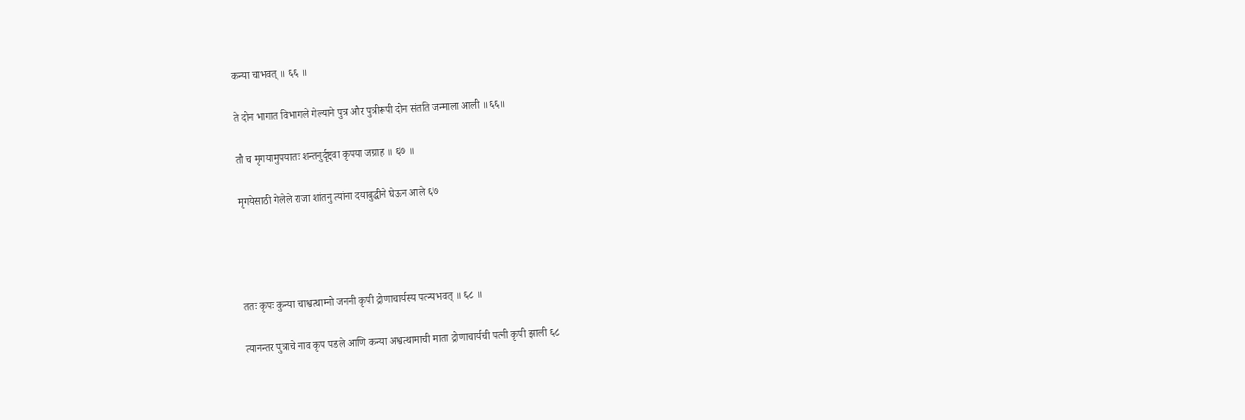कन्या चाभवत् ॥ ६६ ॥

ते दोन भागात विभागले गेल्याने पुत्र और पुत्रीरूपी दोन संतति जन्माला आली ॥६६॥

तौ च मृगयामुपयातः शन्तनुर्दृष्ट्‍वा कृपया जग्राह ॥ ६७ ॥

मृगयेसाठी गेलेले राजा शांतनु त्यांना दयाबुद्धीने घेऊन आले ६७




ततः कृपः कुन्या चाश्वत्थाम्नो जननी कृपी द्रोणाचार्यस्य पत्‍न्यभवत् ॥ ६८ ॥

त्यानन्तर पुत्राचे नाव कृप पडले आणि कन्या अश्वत्थामाची माता द्रोणाचार्यची पत्नी कृपी झाली ६८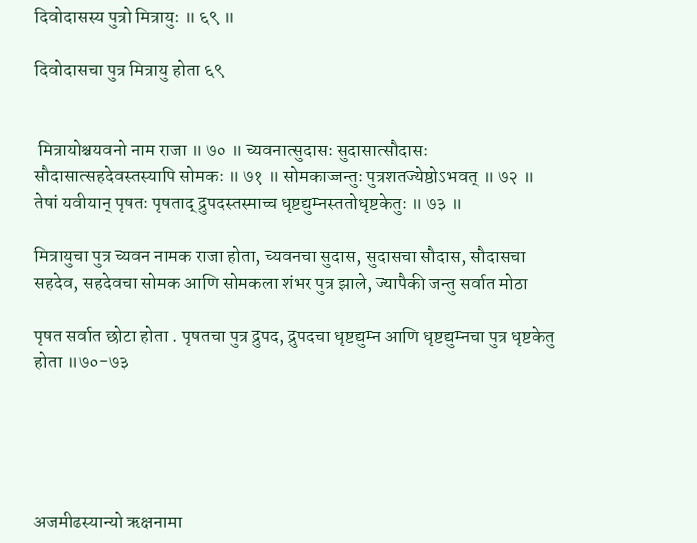दिवोदासस्य पुत्रो मित्रायुः ॥ ६९ ॥

दिवोदासचा पुत्र मित्रायु होता ६९


 मित्रायोश्चयवनो नाम राजा ॥ ७० ॥ च्यवनात्सुदासः सुदासात्सौदासः सौदासात्सहदेवस्तस्यापि सोमकः ॥ ७१ ॥ सोमकाज्जन्तुः पुत्रशतज्येष्ठोऽभवत् ॥ ७२ ॥ तेषां यवीयान् पृषतः पृषताद् द्रुपदस्तस्माच्च धृष्टद्युम्नस्ततोधृष्टकेतुः ॥ ७३ ॥

मित्रायुचा पुत्र च्यवन नामक राजा होता, च्यवनचा सुदास, सुदासचा सौदास, सौदासचा सहदेव, सहदेवचा सोमक आणि सोमकला शंभर पुत्र झाले, ज्यापैकी जन्तु सर्वात मोठा

पृषत सर्वात छोटा होता . पृषतचा पुत्र द्रुपद, द्रुपदचा धृष्टद्युम्न आणि धृष्टद्युम्नचा पुत्र धृष्टकेतु होता ॥७०-७३





अजमीढस्यान्यो ऋक्षनामा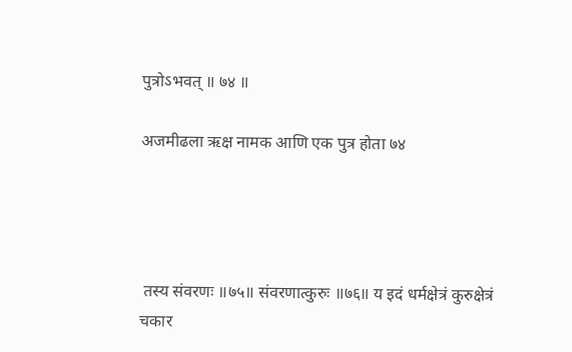पुत्रोऽभवत् ॥ ७४ ॥

अजमीढला ऋक्ष नामक आणि एक पुत्र होता ७४




 तस्य संवरणः ॥७५॥ संवरणात्कुरुः ॥७६॥ य इदं धर्मक्षेत्रं कुरुक्षेत्रं चकार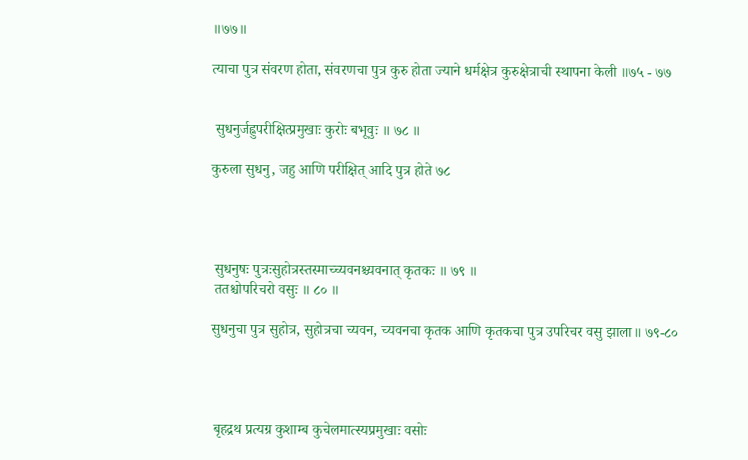॥७७॥

त्याचा पुत्र संवरण होता, संवरणचा पुत्र कुरु होता ज्याने धर्मक्षेत्र कुरुक्षेत्राची स्थापना केली ॥७५ - ७७


 सुधनुर्जह्नुपरीक्षित्प्रमुखाः कुरोः बभूवुः ॥ ७८ ॥

कुरुला सुधनु, जहु आणि परीक्षित् आदि पुत्र होते ७८




 सुधनुषः पुत्रःसुहोत्रस्तस्माच्च्यवनश्च्यवनात् कृतकः ॥ ७९ ॥
 ततश्चोपरिचरो वसुः ॥ ८० ॥

सुधनुचा पुत्र सुहोत्र, सुहोत्रचा च्यवन, च्यवनचा कृतक आणि कृतकचा पुत्र उपरिचर वसु झाला॥ ७९-८०




 बृहद्रथ प्रत्यग्र कुशाम्ब कुचेलमात्स्यप्रमुखाः वसोः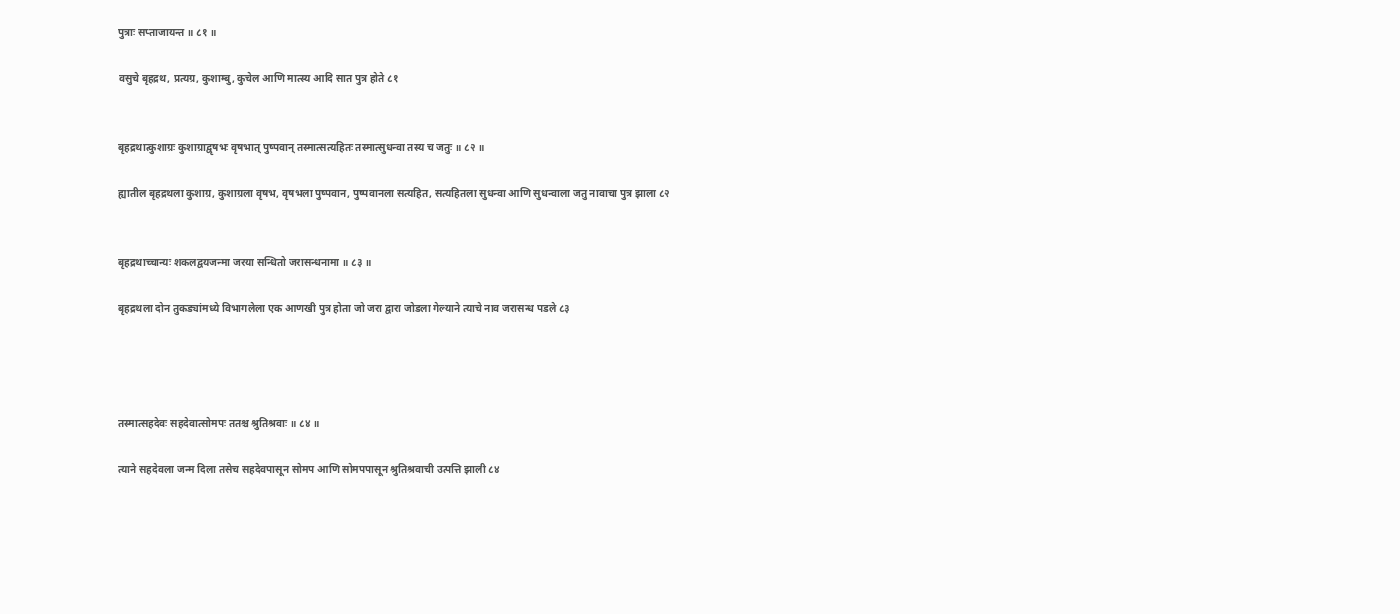पुत्राः सप्ताजायन्त ॥ ८१ ॥

वसुचे बृहद्रथ, प्रत्यग्र, कुशाम्बु, कुचेल आणि मात्स्य आदि सात पुत्र होते ८१


बृहद्रथात्कुशाग्रः कुशाग्राद्वृषभः वृषभात् पुष्पवान् तस्मात्सत्यहितः तस्मात्सुधन्वा तस्य च जतुः ॥ ८२ ॥

ह्यातील बृहद्रथला कुशाग्र, कुशाग्रला वृषभ, वृषभला पुष्पवान, पुष्पवानला सत्यहित, सत्यहितला सुधन्वा आणि सुधन्वाला जतु नावाचा पुत्र झाला ८२


बृहद्रथाच्चान्यः शकलद्वयजन्मा जरया सन्धितो जरासन्धनामा ॥ ८३ ॥

बृहद्रथला दोन तुकड्यांमध्ये विभागलेला एक आणखी पुत्र होता जो जरा द्वारा जोडला गेल्याने त्याचे नाव जरासन्ध पडले ८३




तस्मात्सहदेवः सहदेवात्सोमपः ततश्च श्रुतिश्रवाः ॥ ८४ ॥

त्याने सहदेवला जन्म दिला तसेच सहदेवपासून सोमप आणि सोमपपासून श्रुतिश्रवाची उत्पत्ति झाली ८४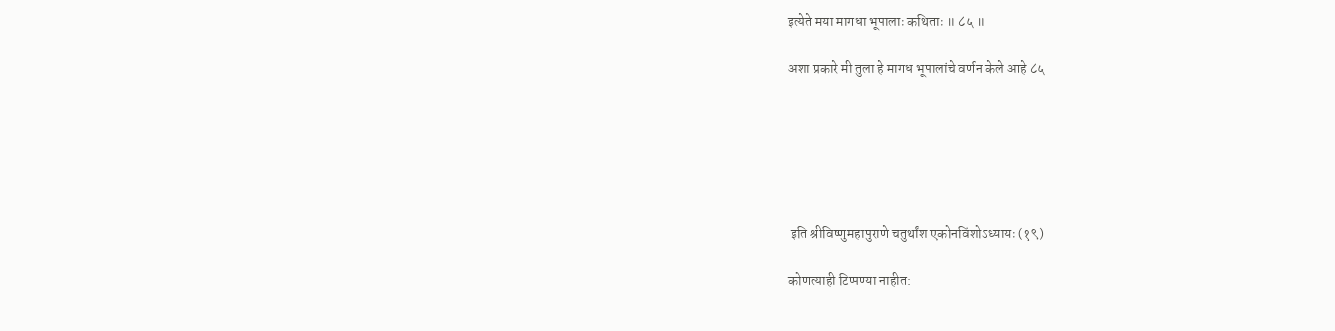इत्येते मया मागधा भूपालाः कथिताः ॥ ८५ ॥

अशा प्रकारे मी तुला हे मागध भूपालांचे वर्णन केले आहे ८५






 इति श्रीविष्णुमहापुराणे चतुर्थांश एकोनविंशोऽध्यायः (१९)

कोणत्याही टिप्पण्‍या नाहीत: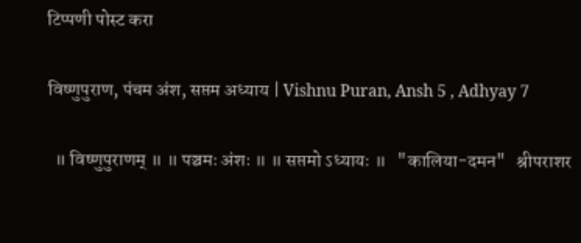टिप्पणी पोस्ट करा

विष्णुपुराण, पंचम अंश, सप्तम अध्याय | Vishnu Puran, Ansh 5 , Adhyay 7

  ॥ विष्णुपुराणम् ॥ ॥ पञ्चमः अंशः ॥ ॥ सप्तमो ऽध्यायः ॥   "कालिया-दमन"   श्रीपराशर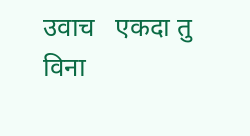उवाच   एकदा तु विना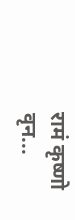रामं कृष्णो वृन...